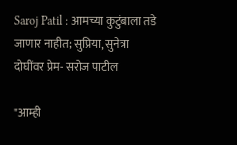Saroj Patil : आमच्या कुटुंबाला तडे जाणार नाहीत; सुप्रिया, सुनेत्रा दोघींवर प्रेम- सरोज पाटील

"आम्ही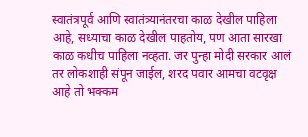स्वातंत्रपूर्व आणि स्वातंत्र्यानंतरचा काळ देखील पाहिला आहे, सध्याचा काळ देखील पाहतोय, पण आता सारखा काळ कधीच पाहिला नव्हता. जर पुन्हा मोदी सरकार आलं तर लोकशाही संपून जाईल, शरद पवार आमचा वटवृक्ष आहे तो भक्कम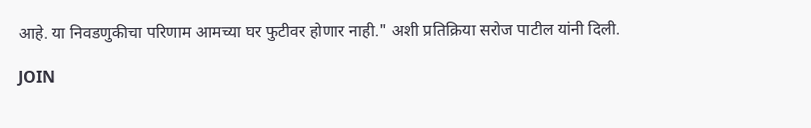आहे. या निवडणुकीचा परिणाम आमच्या घर फुटीवर होणार नाही." अशी प्रतिक्रिया सरोज पाटील यांनी दिली.

JOIN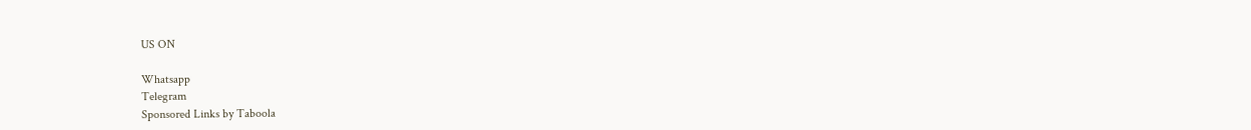US ON

Whatsapp
Telegram
Sponsored Links by Taboola